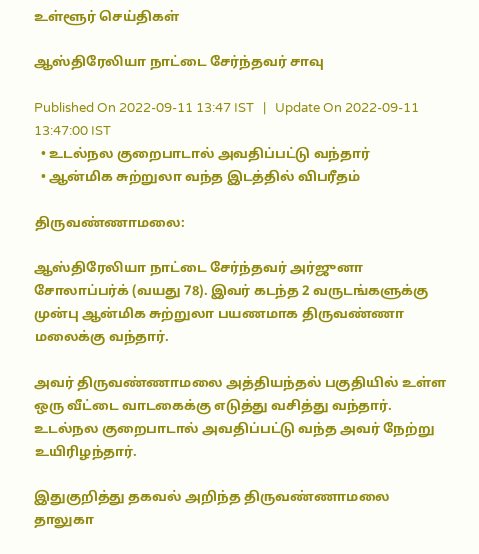உள்ளூர் செய்திகள்

ஆஸ்திரேலியா நாட்டை சேர்ந்தவர் சாவு

Published On 2022-09-11 13:47 IST   |   Update On 2022-09-11 13:47:00 IST
  • உடல்நல குறைபாடால் அவதிப்பட்டு வந்தார்
  • ஆன்மிக சுற்றுலா வந்த இடத்தில் விபரீதம்

திருவண்ணாமலை:

ஆஸ்திரேலியா நாட்டை சேர்ந்தவர் அர்ஜுனா சோலாப்பர்க் (வயது 78). இவர் கடந்த 2 வருடங்களுக்கு முன்பு ஆன்மிக சுற்றுலா பயணமாக திருவண்ணா மலைக்கு வந்தார்.

அவர் திருவண்ணாமலை அத்தியந்தல் பகுதியில் உள்ள ஒரு வீட்டை வாடகைக்கு எடுத்து வசித்து வந்தார். உடல்நல குறைபாடால் அவதிப்பட்டு வந்த அவர் நேற்று உயிரிழந்தார்.

இதுகுறித்து தகவல் அறிந்த திருவண்ணாமலை தாலுகா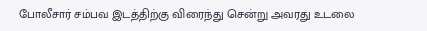போலீசார் சம்பவ இடத்திற்கு விரைந்து சென்று அவரது உடலை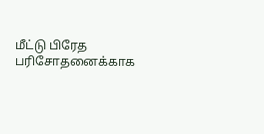மீட்டு பிரேத பரிசோதனைக்காக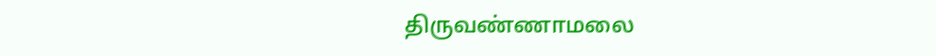திருவண்ணாமலை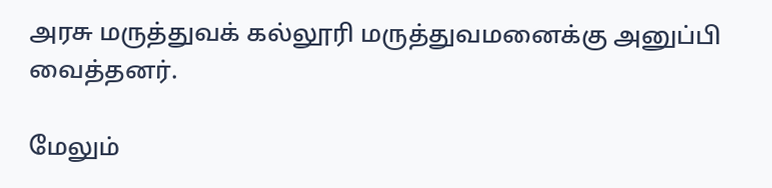அரசு மருத்துவக் கல்லூரி மருத்துவமனைக்கு அனுப்பி வைத்தனர்.

மேலும்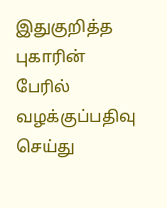இதுகுறித்த புகாரின் பேரில் வழக்குப்பதிவு செய்து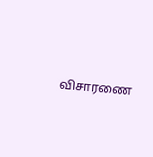விசாரணை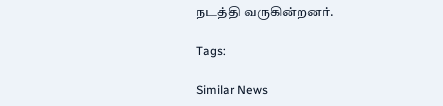நடத்தி வருகின்றனர்.

Tags:

Similar News